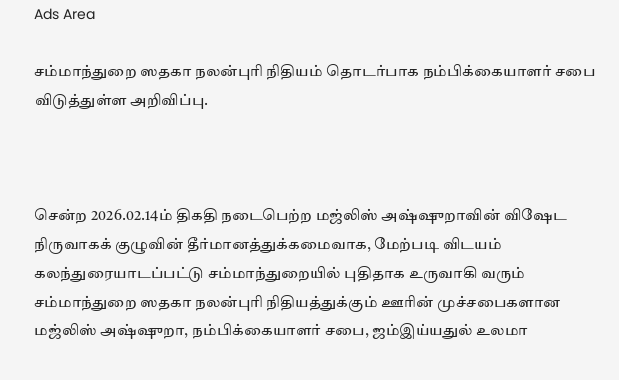Ads Area

சம்மாந்துறை ஸதகா நலன்புரி நிதியம் தொடர்பாக நம்பிக்கையாளர் சபை விடுத்துள்ள அறிவிப்பு.



சென்ற 2026.02.14ம் திகதி நடைபெற்ற மஜ்லிஸ் அஷ்ஷுறாவின் விஷேட நிருவாகக் குழுவின் தீர்மானத்துக்கமைவாக, மேற்படி விடயம் கலந்துரையாடப்பட்டு சம்மாந்துறையில் புதிதாக உருவாகி வரும் சம்மாந்துறை ஸதகா நலன்புரி நிதியத்துக்கும் ஊரின் முச்சபைகளான மஜ்லிஸ் அஷ்ஷுறா, நம்பிக்கையாளர் சபை, ஜம்இய்யதுல் உலமா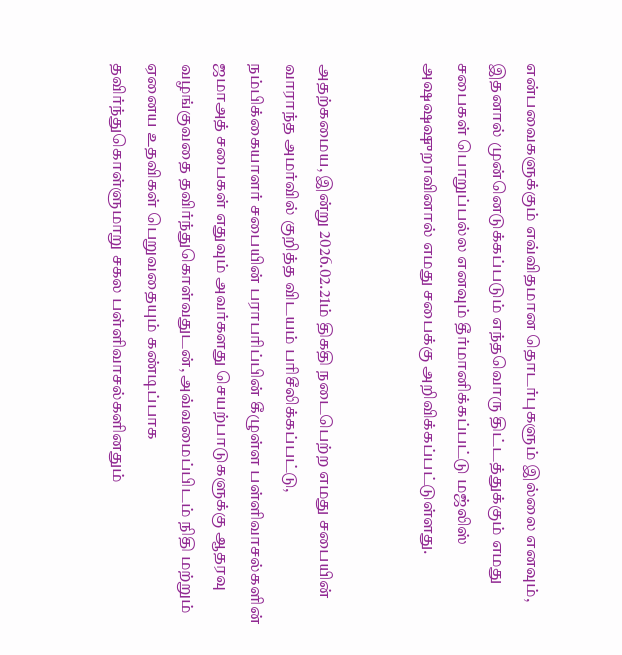என்பவைகளுக்கும் எவ்விதமான தொடர்புகளும் இல்லை எனவும், இதனால் முன்னெடுக்கப்படும் எந்தவொரு திட்டத்துக்கும் எமது சபைகள் பொறுப்பல்ல எனவும் தீர்மானிக்கப்பட்டு மஜ்லிஸ் அஷஷஷுறாவினால் எமது சபைக்கு அறிவிக்கப்பட்டுள்ளது.


அதற்கமைய, இன்று 2026.02.21ம் திகதி நடைபெற்ற எமது சபையின் வாராந்த அமர்வில் குறித்த விடயம் பரிசீலிக்கப்பட்டு, நம்பிக்கையாளர் சபையின் பராபரிப்பின் கீழுள்ள பள்ளிவாசல்களின் ஜமாஅத் சபைகள் எதுவும் அவர்களது செயற்பாடுகளுக்கு ஆதரவு வழங்குவதை தவிர்ந்துகொள்வதுடன், அவ்வமைப்பிடம் நிதி மற்றும் ஏனைய உதவிகள் பெறுவதையும் கண்டிப்பாக தவிர்ந்துகொள்ளுமாறு சகல பள்ளிவாசல்களினதும்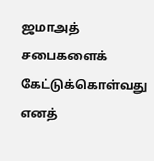ஜமாஅத் சபைகளைக் கேட்டுக்கொள்வது எனத்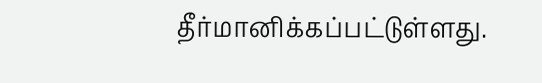தீர்மானிக்கப்பட்டுள்ளது.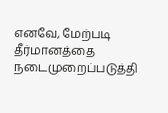எனவே, மேற்படி தீர்மானத்தை நடைமுறைப்படுத்தி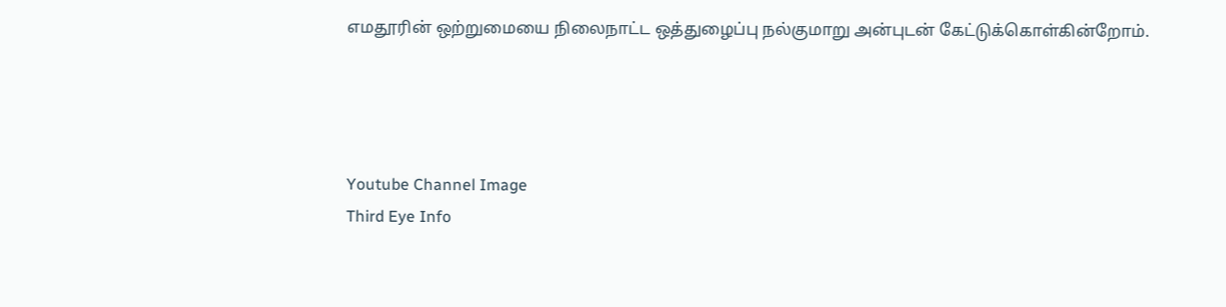எமதூரின் ஒற்றுமையை நிலைநாட்ட ஒத்துழைப்பு நல்குமாறு அன்புடன் கேட்டுக்கொள்கின்றோம்.




Youtube Channel Image
Third Eye Info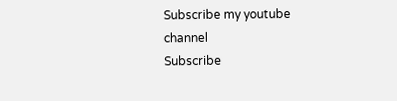Subscribe my youtube channel
Subscribe